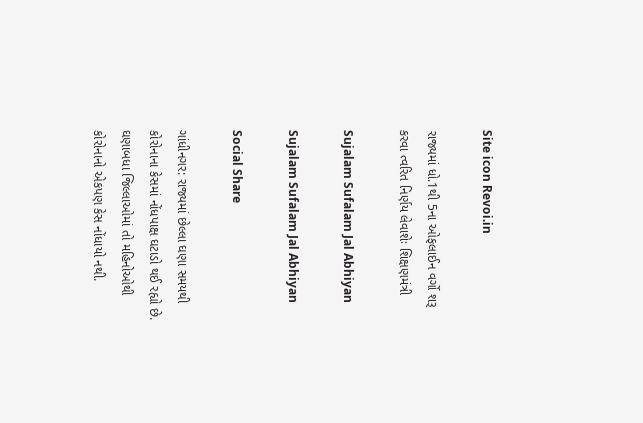Site icon Revoi.in

રાજ્યમાં ધો.1થી 5ના ઓફલાઈન વર્ગો શરૂ કરવા ત્વરિત નિર્ણય લેવાશેઃ શિક્ષણમંત્રી

Sujalam Sufalam Jal Abhiyan

Sujalam Sufalam Jal Abhiyan

Social Share

ગાંધીનગર: રાજ્યમાં છેલ્લા ઘણા સમયથી કોરોનાના કેસમાં નોંધપાક્ષ ઘટાડો થઈ રહ્યો છે. ઘણાબધા જિલ્લાઓમાં તો મહિનોઓથી કોરોનાનો એકપણ કેસ નોંધાયો નથી.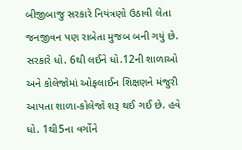બીજીબાજુ સરકારે નિયંત્રણો ઉઠાવી લેતા જનજીવન પણ રાબેતા મુજબ બની ગયું છે. સરકારે ધો. 6થી લઈને ધો.12ની શાળાઓ અને કોલેજોમાં ઓફલાઈન શિક્ષણને મંજુરી આપતા શાળા-કોલેજો શરૂ થઈ ગઈ છે. હવે ધો. 1થી5ના વર્ગોને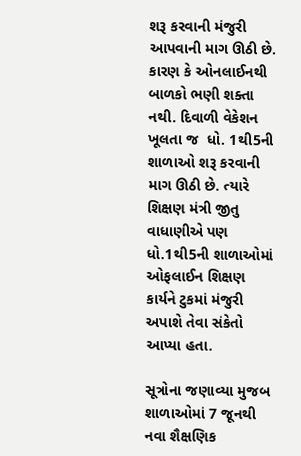શરૂ કરવાની મંજુરી આપવાની માગ ઊઠી છે. કારણ કે ઓનલાઈનથી બાળકો ભણી શક્તા નથી. દિવાળી વેકેશન ખૂલતા જ  ધો. 1થી5ની શાળાઓ શરૂ કરવાની માગ ઊઠી છે. ત્યારે શિક્ષણ મંત્રી જીતુ વાધાણીએ પણ ધો.1થી5ની શાળાઓમાં ઓફલાઈન શિક્ષણ કાર્યને ટુકમાં મંજુરી અપાશે તેવા સંકેતો આપ્યા હતા.

સૂત્રોના જણાવ્યા મુજબ   શાળાઓમાં 7 જૂનથી નવા શૈક્ષણિક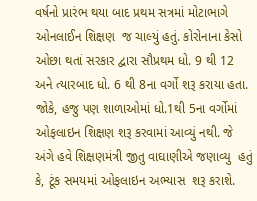વર્ષનો પ્રારંભ થયા બાદ પ્રથમ સત્રમાં મોટાભાગે ઓનલાઈન શિક્ષણ  જ ચાલ્યું હતું. કોરોનાના કેસો ઓછા થતાં સરકાર દ્વારા સૌપ્રથમ ધો. 9 થી 12 અને ત્યારબાદ ધો. 6 થી 8ના વર્ગો શરૂ કરાયા હતા. જોકે, હજુ પણ શાળાઓમાં ધો.1થી 5ના વર્ગોમાં ઓફલાઇન શિક્ષણ શરૂ કરવામાં આવ્યું નથી. જે અંગે હવે શિક્ષણમંત્રી જીતુ વાઘાણીએ જણાવ્યુ  હતું કે, ટૂંક સમયમાં ઓફલાઇન અભ્યાસ  શરૂ કરાશે.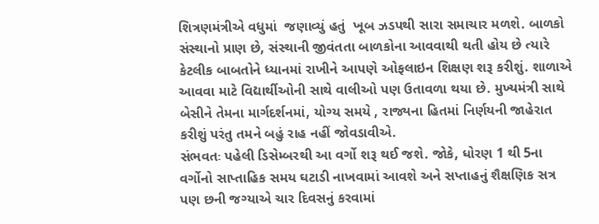શિત્રણમંત્રીએ વધુમાં  જણાવ્યું હતું  ખૂબ ઝડપથી સારા સમાચાર મળશે. બાળકો સંસ્થાનો પ્રાણ છે, સંસ્થાની જીવંતતા બાળકોના આવવાથી થતી હોય છે ત્યારે કેટલીક બાબતોને ધ્યાનમાં રાખીને આપણે ઓફલાઇન શિક્ષણ શરૂ કરીશું. શાળાએ આવવા માટે વિદ્યાર્થીઓની સાથે વાલીઓ પણ ઉતાવળા થયા છે. મુખ્યમંત્રી સાથે બેસીને તેમના માર્ગદર્શનમાં, યોગ્ય સમયે , રાજ્યના હિતમાં નિર્ણયની જાહેરાત કરીશું પરંતુ તમને બહું રાહ નહીં જોવડાવીએ.
સંભવતઃ પહેલી ડિસેમ્બરથી આ વર્ગો શરૂ થઈ જશે. જોકે, ધોરણ 1 થી 5ના વર્ગોનો સાપ્તાહિક સમય ઘટાડી નાખવામાં આવશે અને સપ્તાહનું શૈક્ષણિક સત્ર પણ છની જગ્યાએ ચાર દિવસનું કરવામાં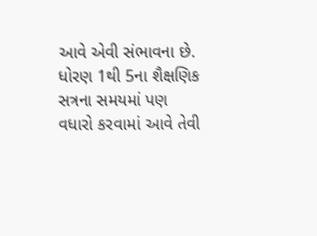આવે એવી સંભાવના છે. ધોરણ 1થી 5ના શૈક્ષણિક સત્રના સમયમાં પણ વધારો કરવામાં આવે તેવી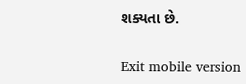શક્યતા છે.

Exit mobile version